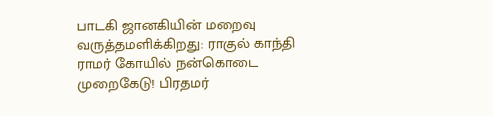பாடகி ஜானகியின் மறைவு வருத்தமளிக்கிறது: ராகுல் காந்தி ராமர் கோயில் நன்கொடை முறைகேடு! பிரதமர்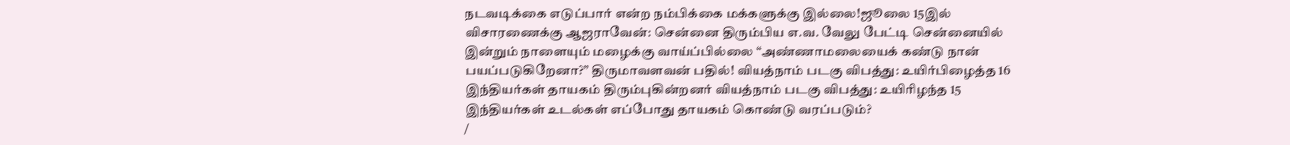நடவடிக்கை எடுப்பார் என்ற நம்பிக்கை மக்களுக்கு இல்லை!ஜூலை 15இல் விசாரணைக்கு ஆஜராவேன்: சென்னை திரும்பிய எ.வ. வேலு பேட்டி சென்னையில் இன்றும் நாளையும் மழைக்கு வாய்ப்பில்லை “அண்ணாமலையைக் கண்டு நான் பயப்படுகிறேனா?” திருமாவளவன் பதில்! வியத்நாம் படகு விபத்து: உயிர்பிழைத்த 16 இந்தியர்கள் தாயகம் திரும்புகின்றனர் வியத்நாம் படகு விபத்து: உயிரிழந்த 15 இந்தியர்கள் உடல்கள் எப்போது தாயகம் கொண்டு வரப்படும்?
/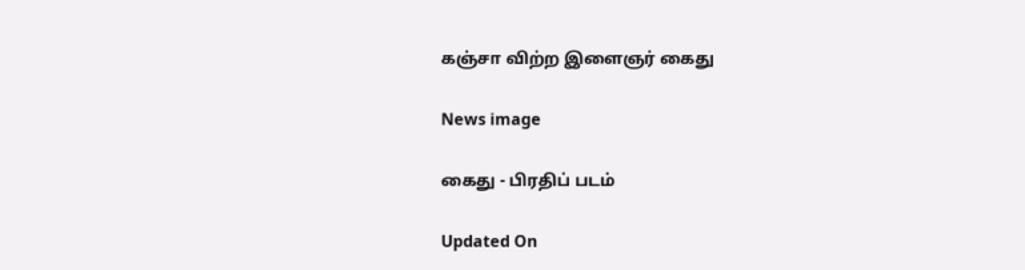கஞ்சா விற்ற இளைஞர் கைது

News image

கைது - பிரதிப் படம்

Updated On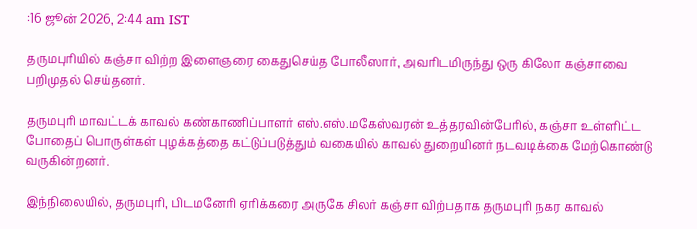:16 ஜூன் 2026, 2:44 am IST

தருமபுரியில் கஞ்சா விற்ற இளைஞரை கைதுசெய்த போலீஸார், அவரிடமிருந்து ஒரு கிலோ கஞ்சாவை பறிமுதல் செய்தனர்.

தருமபுரி மாவட்டக் காவல் கண்காணிப்பாளர் எஸ்.எஸ்.மகேஸ்வரன் உத்தரவின்பேரில், கஞ்சா உள்ளிட்ட போதைப் பொருள்கள் புழக்கத்தை கட்டுப்படுத்தும் வகையில் காவல் துறையினர் நடவடிக்கை மேற்கொண்டு வருகின்றனர்.

இந்நிலையில், தருமபுரி, பிடமனேரி ஏரிக்கரை அருகே சிலர் கஞ்சா விற்பதாக தருமபுரி நகர காவல்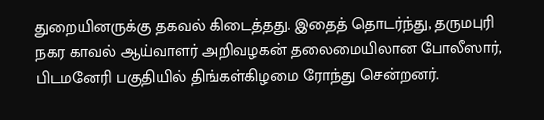துறையினருக்கு தகவல் கிடைத்தது. இதைத் தொடர்ந்து, தருமபுரி நகர காவல் ஆய்வாளர் அறிவழகன் தலைமையிலான போலீஸார், பிடமனேரி பகுதியில் திங்கள்கிழமை ரோந்து சென்றனர்.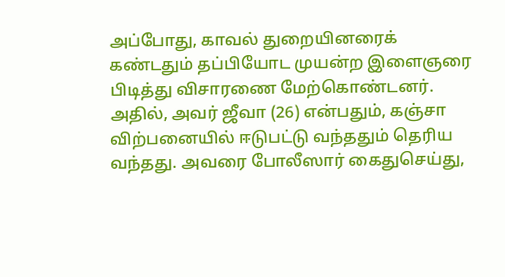அப்போது, காவல் துறையினரைக் கண்டதும் தப்பியோட முயன்ற இளைஞரை பிடித்து விசாரணை மேற்கொண்டனர். அதில், அவர் ஜீவா (26) என்பதும், கஞ்சா விற்பனையில் ஈடுபட்டு வந்ததும் தெரிய வந்தது. அவரை போலீஸார் கைதுசெய்து,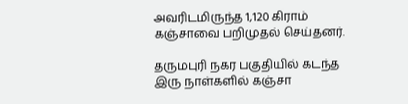அவரிடமிருந்த 1,120 கிராம் கஞ்சாவை பறிமுதல் செய்தனர்.

தருமபுரி நகர பகுதியில் கடந்த இரு நாள்களில் கஞ்சா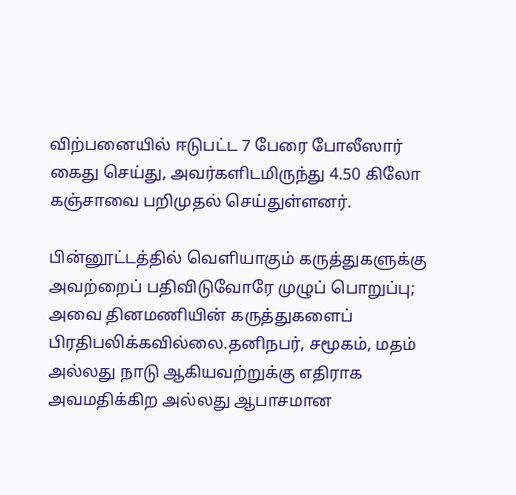விற்பனையில் ஈடுபட்ட 7 பேரை போலீஸார் கைது செய்து, அவர்களிடமிருந்து 4.50 கிலோ கஞ்சாவை பறிமுதல் செய்துள்ளனர்.

பின்னூட்டத்தில் வெளியாகும் கருத்துகளுக்கு அவற்றைப் பதிவிடுவோரே முழுப் பொறுப்பு; அவை தினமணியின் கருத்துகளைப் பிரதிபலிக்கவில்லை.தனிநபர், சமூகம், மதம் அல்லது நாடு ஆகியவற்றுக்கு எதிராக அவமதிக்கிற அல்லது ஆபாசமான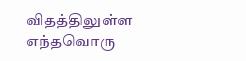விதத்திலுள்ள எந்தவொரு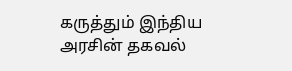கருத்தும் இந்திய அரசின் தகவல்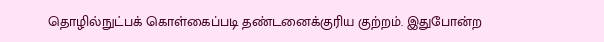தொழில்நுட்பக் கொள்கைப்படி தண்டனைக்குரிய குற்றம். இதுபோன்ற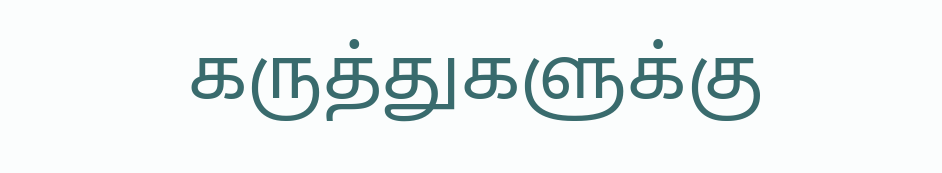கருத்துகளுக்கு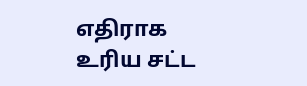எதிராக உரிய சட்ட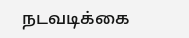நடவடிக்கை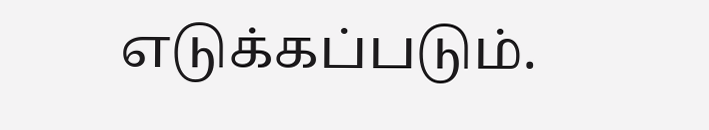எடுக்கப்படும்.